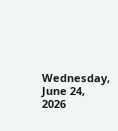Wednesday, June 24, 2026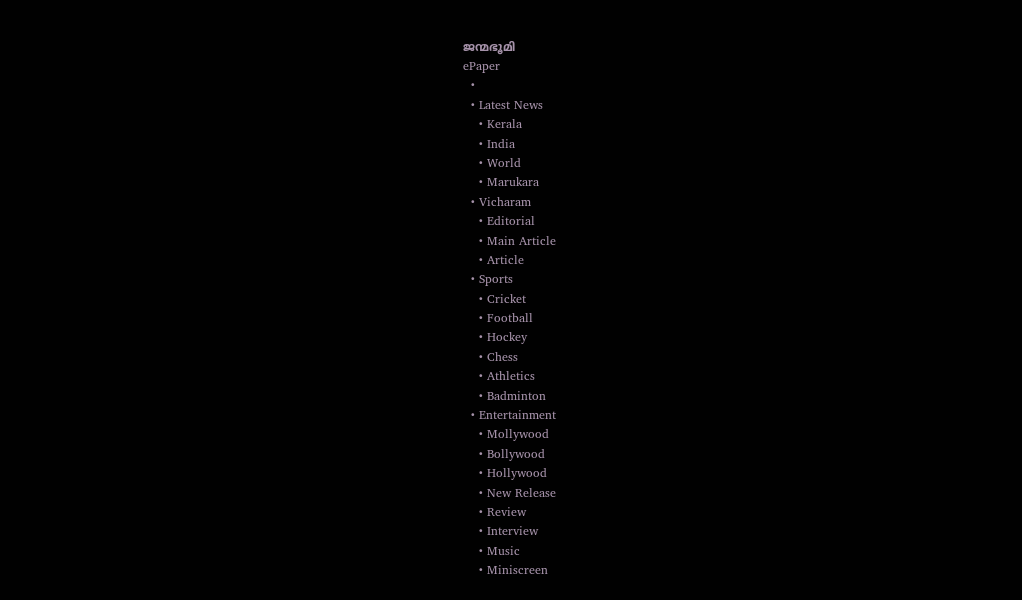ജന്മഭൂമി
ePaper
  •
  • Latest News
    • Kerala
    • India
    • World
    • Marukara
  • Vicharam
    • Editorial
    • Main Article
    • Article
  • Sports
    • Cricket
    • Football
    • Hockey
    • Chess
    • Athletics
    • Badminton
  • Entertainment
    • Mollywood
    • Bollywood
    • Hollywood
    • New Release
    • Review
    • Interview
    • Music
    • Miniscreen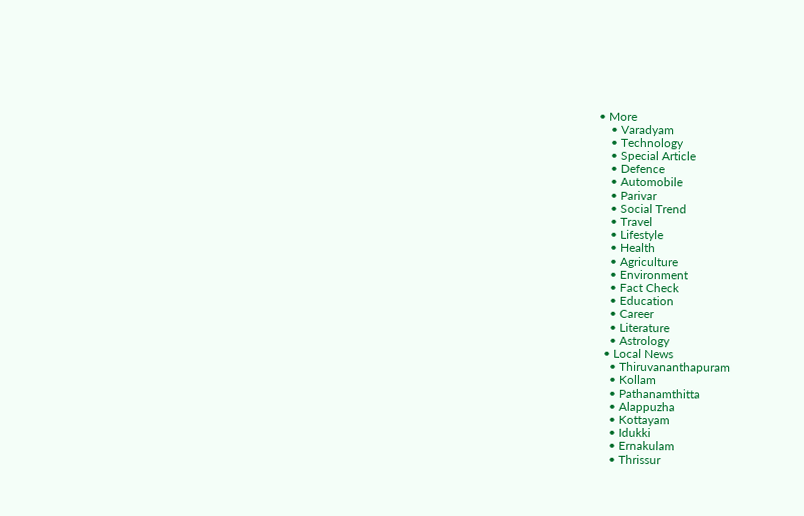• More
    • Varadyam
    • Technology
    • Special Article
    • Defence
    • Automobile
    • Parivar
    • Social Trend
    • Travel
    • Lifestyle
    • Health
    • Agriculture
    • Environment
    • Fact Check
    • Education
    • Career
    • Literature
    • Astrology
  • Local News
    • Thiruvananthapuram
    • Kollam
    • Pathanamthitta
    • Alappuzha
    • Kottayam
    • Idukki
    • Ernakulam
    • Thrissur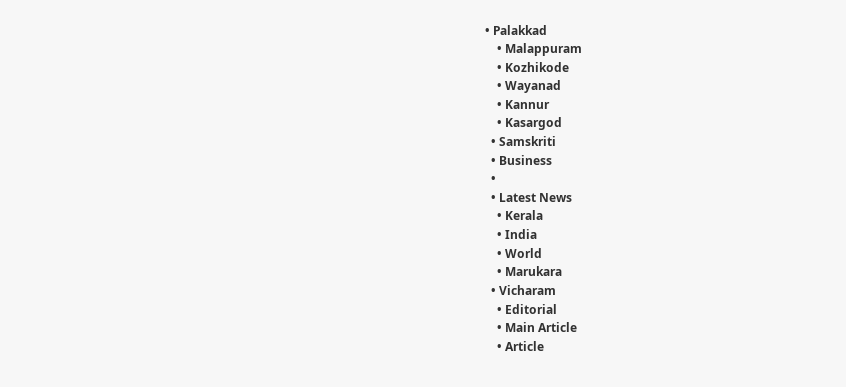• Palakkad
    • Malappuram
    • Kozhikode
    • Wayanad
    • Kannur
    • Kasargod
  • Samskriti
  • Business
  •
  • Latest News
    • Kerala
    • India
    • World
    • Marukara
  • Vicharam
    • Editorial
    • Main Article
    • Article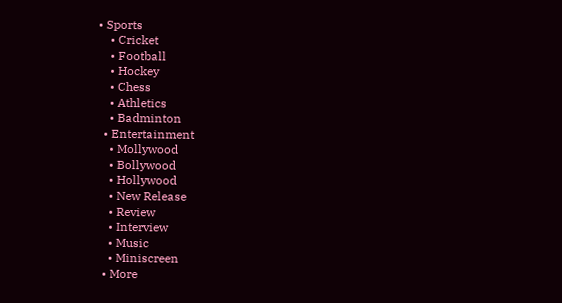• Sports
    • Cricket
    • Football
    • Hockey
    • Chess
    • Athletics
    • Badminton
  • Entertainment
    • Mollywood
    • Bollywood
    • Hollywood
    • New Release
    • Review
    • Interview
    • Music
    • Miniscreen
  • More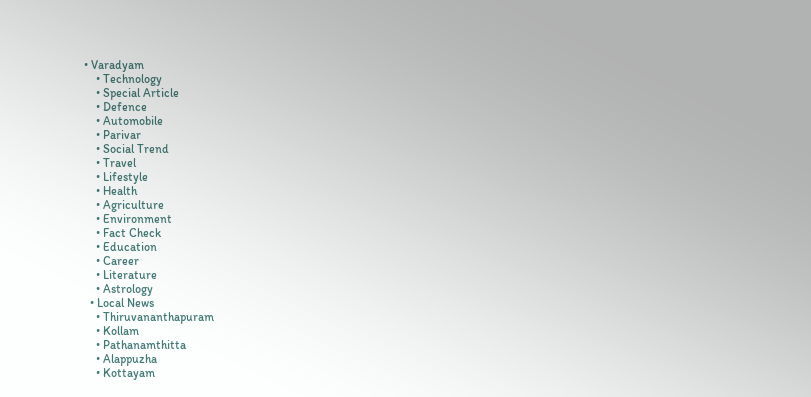• Varadyam
    • Technology
    • Special Article
    • Defence
    • Automobile
    • Parivar
    • Social Trend
    • Travel
    • Lifestyle
    • Health
    • Agriculture
    • Environment
    • Fact Check
    • Education
    • Career
    • Literature
    • Astrology
  • Local News
    • Thiruvananthapuram
    • Kollam
    • Pathanamthitta
    • Alappuzha
    • Kottayam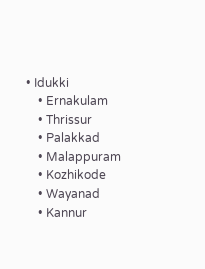• Idukki
    • Ernakulam
    • Thrissur
    • Palakkad
    • Malappuram
    • Kozhikode
    • Wayanad
    • Kannur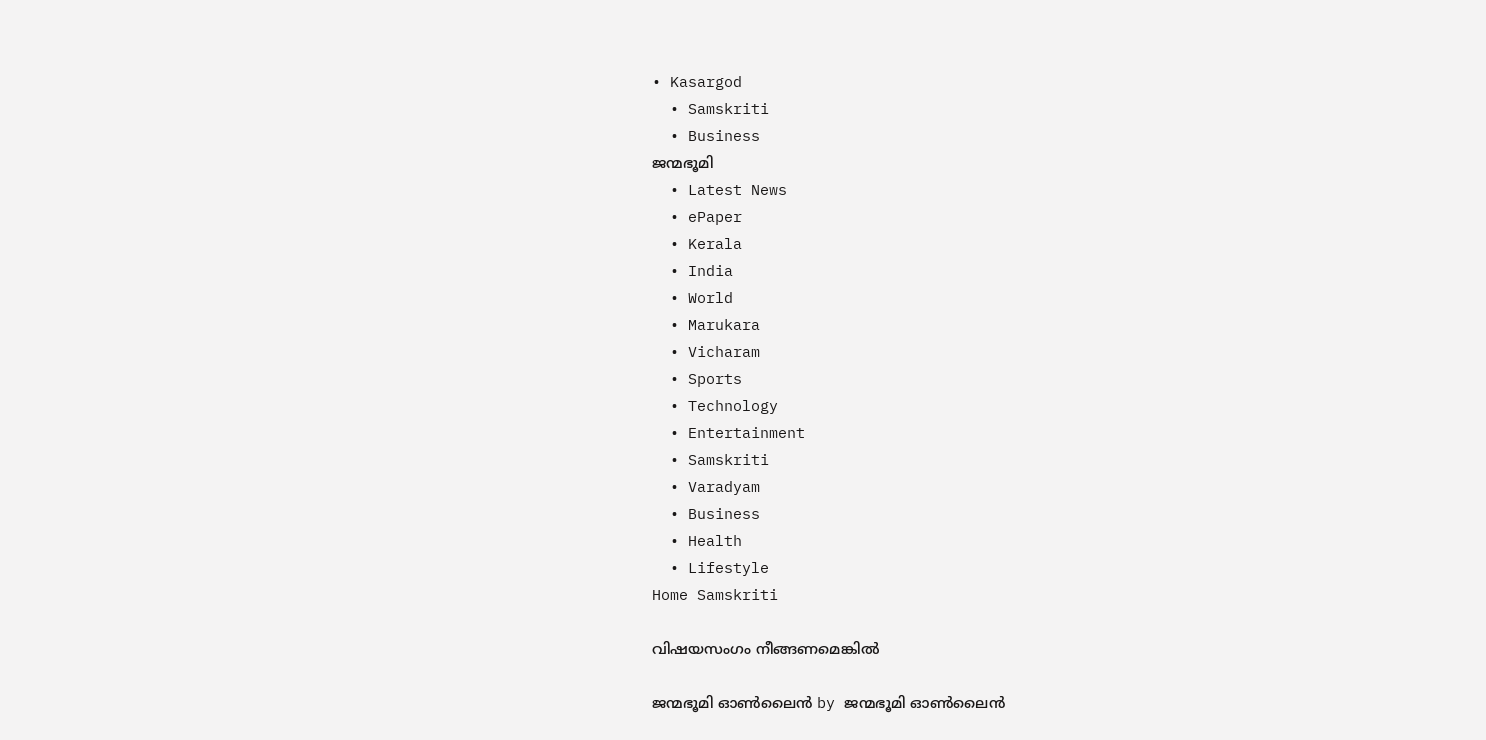• Kasargod
  • Samskriti
  • Business
ജന്മഭൂമി
  • Latest News
  • ePaper
  • Kerala
  • India
  • World
  • Marukara
  • Vicharam
  • Sports
  • Technology
  • Entertainment
  • Samskriti
  • Varadyam
  • Business
  • Health
  • Lifestyle
Home Samskriti

വിഷയസംഗം നീങ്ങണമെങ്കില്‍

ജന്മഭൂമി ഓണ്‍ലൈന്‍ by ജന്മഭൂമി ഓണ്‍ലൈന്‍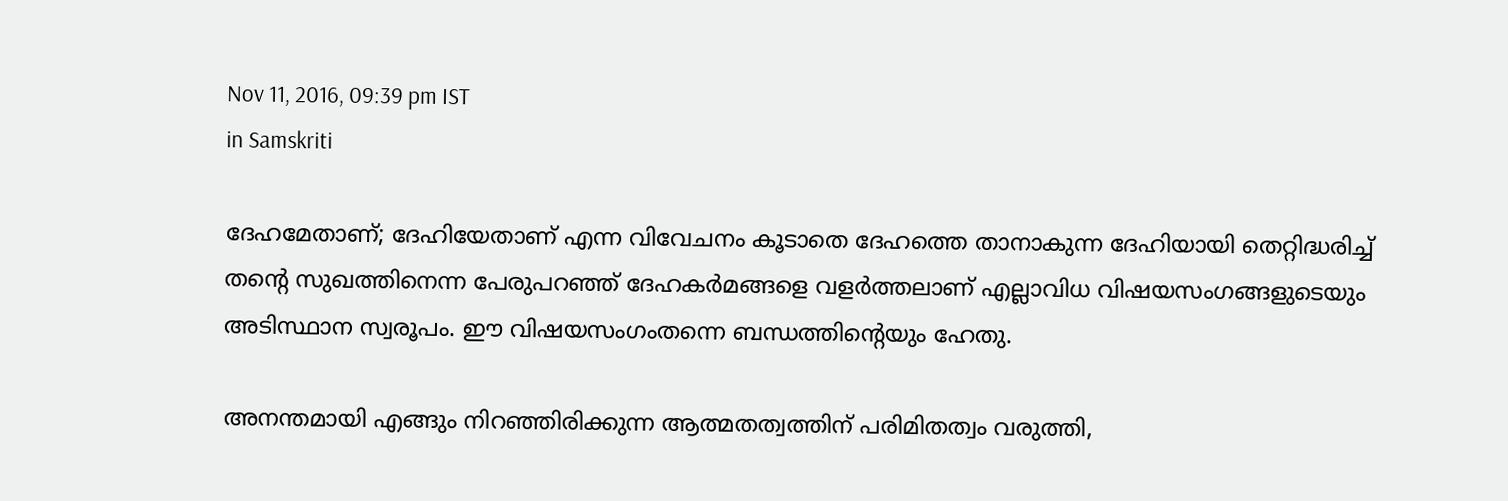Nov 11, 2016, 09:39 pm IST
in Samskriti

ദേഹമേതാണ്; ദേഹിയേതാണ് എന്ന വിവേചനം കൂടാതെ ദേഹത്തെ താനാകുന്ന ദേഹിയായി തെറ്റിദ്ധരിച്ച് തന്റെ സുഖത്തിനെന്ന പേരുപറഞ്ഞ് ദേഹകര്‍മങ്ങളെ വളര്‍ത്തലാണ് എല്ലാവിധ വിഷയസംഗങ്ങളുടെയും അടിസ്ഥാന സ്വരൂപം. ഈ വിഷയസംഗംതന്നെ ബന്ധത്തിന്റെയും ഹേതു.

അനന്തമായി എങ്ങും നിറഞ്ഞിരിക്കുന്ന ആത്മതത്വത്തിന് പരിമിതത്വം വരുത്തി,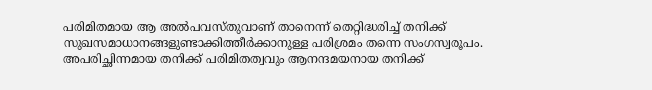പരിമിതമായ ആ അല്‍പവസ്തുവാണ് താനെന്ന് തെറ്റിദ്ധരിച്ച് തനിക്ക് സുഖസമാധാനങ്ങളുണ്ടാക്കിത്തീര്‍ക്കാനുള്ള പരിശ്രമം തന്നെ സംഗസ്വരൂപം. അപരിച്ഛിന്നമായ തനിക്ക് പരിമിതത്വവും ആനന്ദമയനായ തനിക്ക്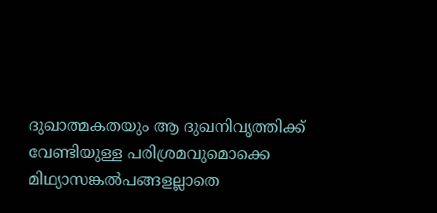ദുഖാത്മകതയും ആ ദുഖനിവൃത്തിക്ക് വേണ്ടിയുള്ള പരിശ്രമവുമൊക്കെ മിഥ്യാസങ്കല്‍പങ്ങളല്ലാതെ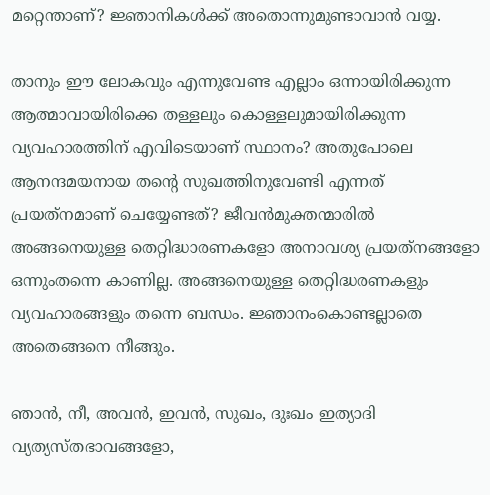മറ്റെന്താണ്? ജ്ഞാനികള്‍ക്ക് അതൊന്നുമുണ്ടാവാന്‍ വയ്യ.

താനും ഈ ലോകവും എന്നുവേണ്ട എല്ലാം ഒന്നായിരിക്കുന്ന ആത്മാവായിരിക്കെ തള്ളലും കൊള്ളലുമായിരിക്കുന്ന വ്യവഹാരത്തിന് എവിടെയാണ് സ്ഥാനം? അതുപോലെ ആനന്ദമയനായ തന്റെ സുഖത്തിനുവേണ്ടി എന്നത് പ്രയത്‌നമാണ് ചെയ്യേണ്ടത്? ജീവന്‍മുക്തന്മാരില്‍ അങ്ങനെയുള്ള തെറ്റിദ്ധാരണകളോ അനാവശ്യ പ്രയത്‌നങ്ങളോ ഒന്നുംതന്നെ കാണില്ല. അങ്ങനെയുള്ള തെറ്റിദ്ധരണകളും വ്യവഹാരങ്ങളും തന്നെ ബന്ധം. ജ്ഞാനംകൊണ്ടല്ലാതെ അതെങ്ങനെ നീങ്ങും.

ഞാന്‍, നീ, അവന്‍, ഇവന്‍, സുഖം, ദുഃഖം ഇത്യാദി വ്യത്യസ്തഭാവങ്ങളോ,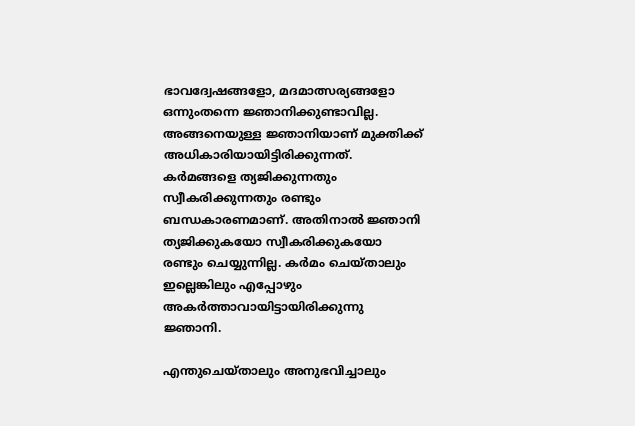ഭാവദ്വേഷങ്ങളോ, മദമാത്സര്യങ്ങളോ ഒന്നുംതന്നെ ജ്ഞാനിക്കുണ്ടാവില്ല. അങ്ങനെയുള്ള ജ്ഞാനിയാണ് മുക്തിക്ക് അധികാരിയായിട്ടിരിക്കുന്നത്. കര്‍മങ്ങളെ ത്യജിക്കുന്നതും സ്വീകരിക്കുന്നതും രണ്ടും ബന്ധകാരണമാണ്. അതിനാല്‍ ജ്ഞാനി ത്യജിക്കുകയോ സ്വീകരിക്കുകയോ രണ്ടും ചെയ്യുന്നില്ല. കര്‍മം ചെയ്താലും ഇല്ലെങ്കിലും എപ്പോഴും അകര്‍ത്താവായിട്ടായിരിക്കുന്നു ജ്ഞാനി.

എന്തുചെയ്താലും അനുഭവിച്ചാലും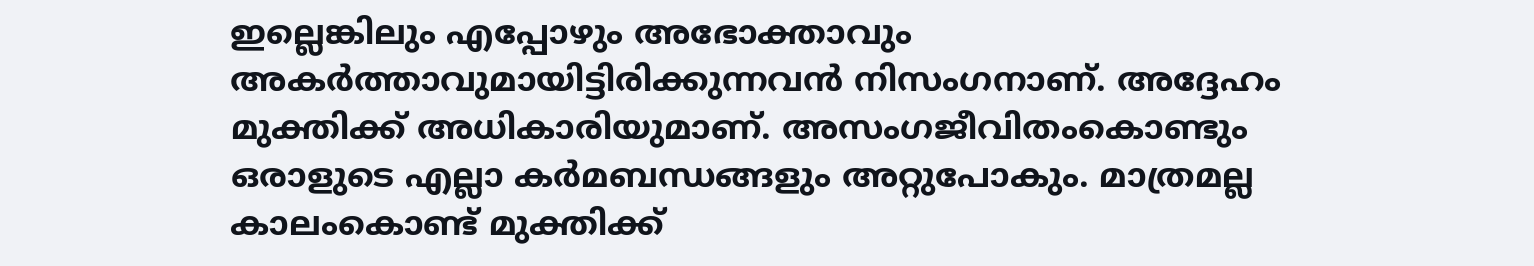ഇല്ലെങ്കിലും എപ്പോഴും അഭോക്താവും അകര്‍ത്താവുമായിട്ടിരിക്കുന്നവന്‍ നിസംഗനാണ്. അദ്ദേഹം മുക്തിക്ക് അധികാരിയുമാണ്. അസംഗജീവിതംകൊണ്ടും ഒരാളുടെ എല്ലാ കര്‍മബന്ധങ്ങളും അറ്റുപോകും. മാത്രമല്ല കാലംകൊണ്ട് മുക്തിക്ക്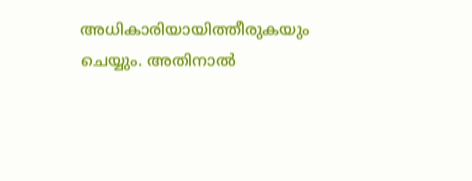അധികാരിയായിത്തീരുകയും ചെയ്യും. അതിനാല്‍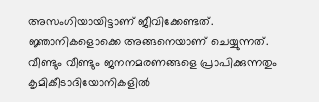അസംഗിയായിട്ടാണ് ജീവിക്കേണ്ടത്. ജ്ഞാനികളൊക്കെ അങ്ങനെയാണ് ചെയ്യുന്നത്. വീണ്ടും വീണ്ടും ജനനമരണങ്ങളെ പ്രാപിക്കുന്നതും കൃമികീടാദിയോനികളില്‍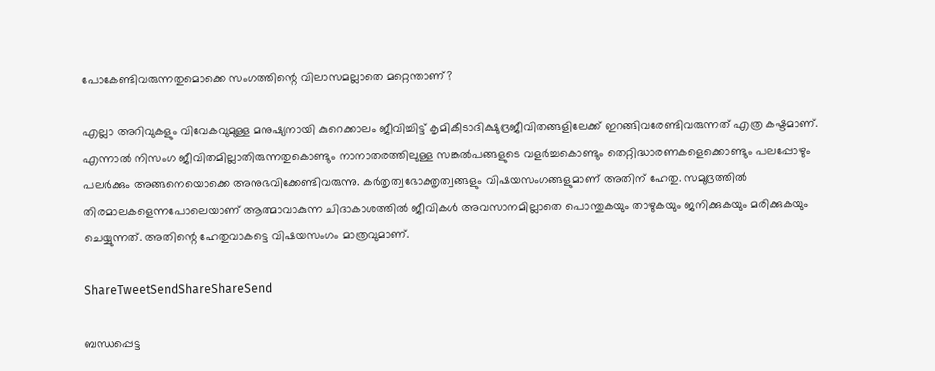പോകേണ്ടിവരുന്നതുമൊക്കെ സംഗത്തിന്റെ വിലാസമല്ലാതെ മറ്റെന്താണ്?

എല്ലാ അറിവുകളും വിവേകവുമുള്ള മനുഷ്യനായി കുറെക്കാലം ജീവിച്ചിട്ട് കൃമികീടാദിക്ഷുദ്രജീവിതങ്ങളിലേക്ക് ഇറങ്ങിവരേണ്ടിവരുന്നത് എത്ര കഷ്ടമാണ്. എന്നാല്‍ നിസംഗ ജീവിതമില്ലാതിരുന്നതുകൊണ്ടും നാനാതരത്തിലുള്ള സങ്കല്‍പങ്ങളുടെ വളര്‍ച്ചകൊണ്ടും തെറ്റിദ്ധാരണകളെക്കൊണ്ടും പലപ്പോഴും പലര്‍ക്കും അങ്ങനെയൊക്കെ അനുഭവിക്കേണ്ടിവരുന്നു. കര്‍തൃത്വഭോക്തൃത്വങ്ങളും വിഷയസംഗങ്ങളുമാണ് അതിന് ഹേതു. സമുദ്രത്തില്‍ തിരമാലകളെന്നപോലെയാണ് ആത്മാവാകുന്ന ചിദാകാശത്തില്‍ ജീവികള്‍ അവസാനമില്ലാതെ പൊന്തുകയും താഴുകയും ജനിക്കുകയും മരിക്കുകയും ചെയ്യുന്നത്. അതിന്റെ ഹേതുവാകട്ടെ വിഷയസംഗം മാത്രവുമാണ്.

ShareTweetSendShareShareSend

ബന്ധപ്പെട്ട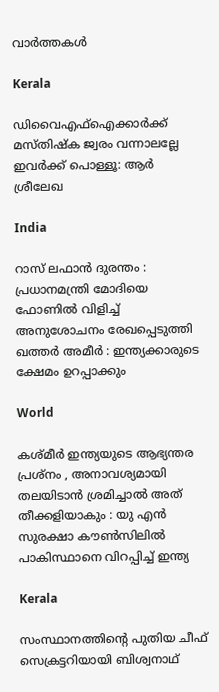വാര്‍ത്തകള്‍

Kerala

ഡിവൈഎഫ്‌ഐക്കാർക്ക് മസ്തിഷ്ക ജ്വരം വന്നാലല്ലേ ഇവർക്ക് പൊള്ളൂ: ആർ ശ്രീലേഖ

India

റാസ് ലഫാൻ ദുരന്തം : പ്രധാനമന്ത്രി മോദിയെ ഫോണിൽ വിളിച്ച് അനുശോചനം രേഖപ്പെടുത്തി ഖത്തർ അമീർ : ഇന്ത്യക്കാരുടെ ക്ഷേമം ഉറപ്പാക്കും

World

കശ്മീർ ഇന്ത്യയുടെ ആഭ്യന്തര പ്രശ്‌നം , അനാവശ്യമായി തലയിടാൻ ശ്രമിച്ചാൽ അത് തീക്കളിയാകും : യു എൻ സുരക്ഷാ കൗൺസിലിൽ പാകിസ്ഥാനെ വിറപ്പിച്ച് ഇന്ത്യ

Kerala

സംസ്ഥാനത്തിന്റെ പുതിയ ചീഫ് സെക്രട്ടറിയായി ബിശ്വനാഥ്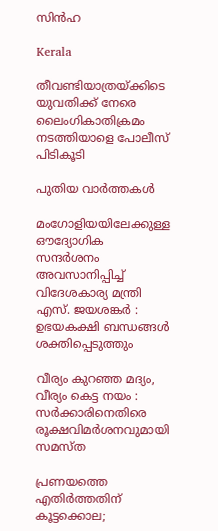സിൻഹ

Kerala

തീവണ്ടിയാത്രയ്‌ക്കിടെ യുവതിക്ക് നേരെ ലൈംഗികാതിക്രമം നടത്തിയാളെ പോലീസ് പിടികൂടി

പുതിയ വാര്‍ത്തകള്‍

മംഗോളിയയിലേക്കുള്ള ഔദ്യോഗിക സന്ദർശനം അവസാനിപ്പിച്ച് വിദേശകാര്യ മന്ത്രി എസ്. ജയശങ്കർ : ഉഭയകക്ഷി ബന്ധങ്ങൾ ശക്തിപ്പെടുത്തും

വീര്യം കുറഞ്ഞ മദ്യം, വീര്യം കെട്ട നയം : സര്‍ക്കാരിനെതിരെ രൂക്ഷവിമര്‍ശനവുമായി സമസ്ത

പ്രണയത്തെ എതിര്‍ത്തതിന് കൂട്ടക്കൊല;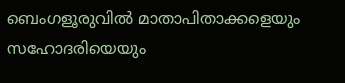ബെംഗളൂരുവിൽ മാതാപിതാക്കളെയും സഹോദരിയെയും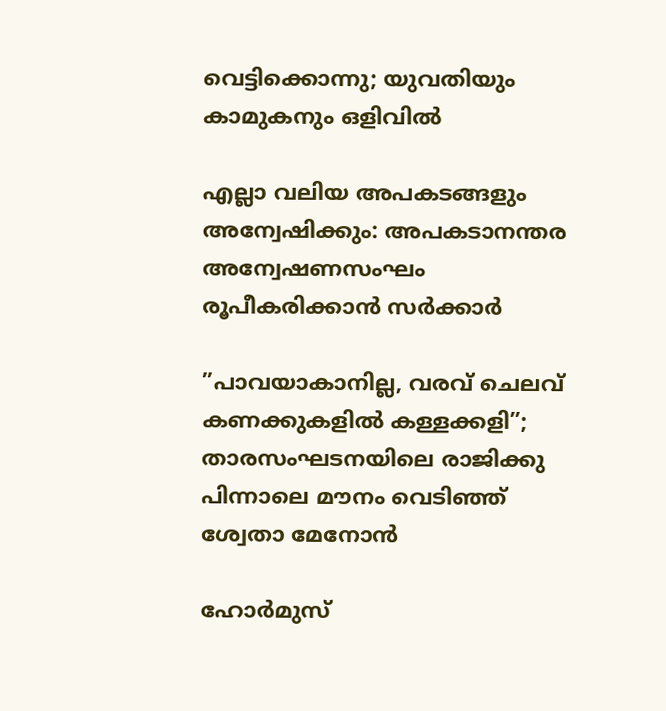വെട്ടിക്കൊന്നു; യുവതിയും കാമുകനും ഒളിവില്‍

എല്ലാ വലിയ അപകടങ്ങളും അന്വേഷിക്കും: അപകടാനന്തര അന്വേഷണസംഘം രൂപീകരിക്കാൻ സര്‍ക്കാര്‍

”പാവയാകാനില്ല, വരവ് ചെലവ് കണക്കുകളിൽ കള്ളക്കളി”; താരസംഘടനയിലെ രാജിക്കു പിന്നാലെ മൗനം വെടിഞ്ഞ് ശ്വേതാ മേനോൻ

ഹോർമുസ്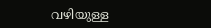വഴിയുള്ള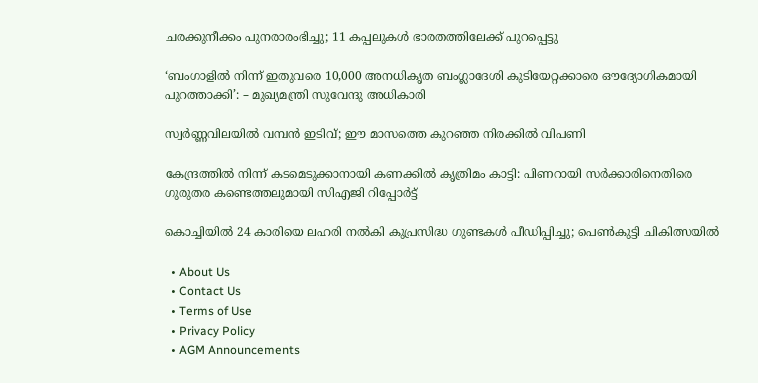ചരക്കുനീക്കം പുനരാരംഭിച്ചു; 11 കപ്പലുകൾ ഭാരതത്തിലേക്ക്‌ പുറപ്പെട്ടു

‘ബംഗാളിൽ നിന്ന് ഇതുവരെ 10,000 അനധികൃത ബംഗ്ലാദേശി കുടിയേറ്റക്കാരെ ഔദ്യോഗികമായി പുറത്താക്കി’: – മുഖ്യമന്ത്രി സുവേന്ദു അധികാരി

സ്വർണ്ണവിലയിൽ വമ്പൻ ഇടിവ്; ഈ മാസത്തെ കുറഞ്ഞ നിരക്കിൽ വിപണി

കേന്ദ്രത്തിൽ നിന്ന് കടമെടുക്കാനായി കണക്കിൽ കൃത്രിമം കാട്ടി: പിണറായി സർക്കാരിനെതിരെ ഗുരുതര കണ്ടെത്തലുമായി സിഎജി റിപ്പോർട്ട്

കൊച്ചിയിൽ 24 കാരിയെ ലഹരി നൽകി കുപ്രസിദ്ധ ഗുണ്ടകൾ പീഡിപ്പിച്ചു; പെൺകുട്ടി ചികിത്സയിൽ

  • About Us
  • Contact Us
  • Terms of Use
  • Privacy Policy
  • AGM Announcements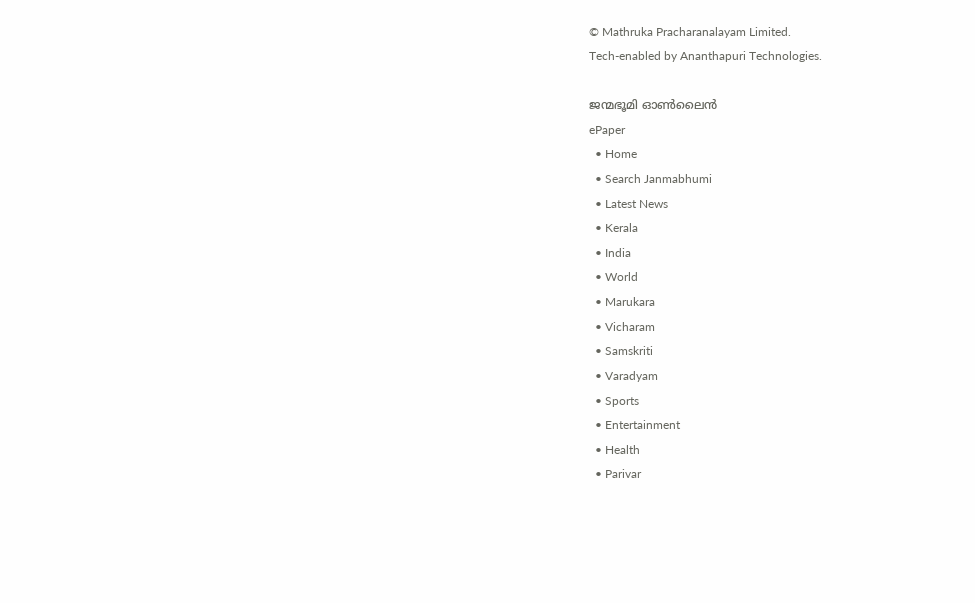© Mathruka Pracharanalayam Limited.
Tech-enabled by Ananthapuri Technologies.

ജന്മഭൂമി ഓണ്‍ലൈന്‍
ePaper
  • Home
  • Search Janmabhumi
  • Latest News
  • Kerala
  • India
  • World
  • Marukara
  • Vicharam
  • Samskriti
  • Varadyam
  • Sports
  • Entertainment
  • Health
  • Parivar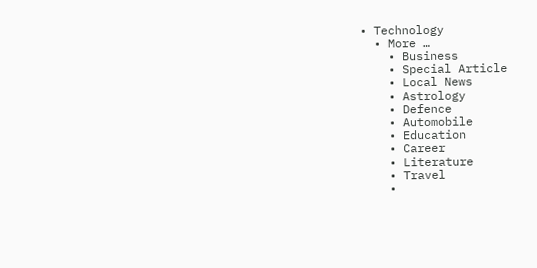• Technology
  • More …
    • Business
    • Special Article
    • Local News
    • Astrology
    • Defence
    • Automobile
    • Education
    • Career
    • Literature
    • Travel
    •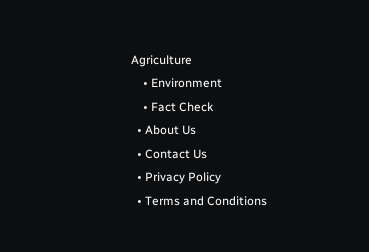Agriculture
    • Environment
    • Fact Check
  • About Us
  • Contact Us
  • Privacy Policy
  • Terms and Conditions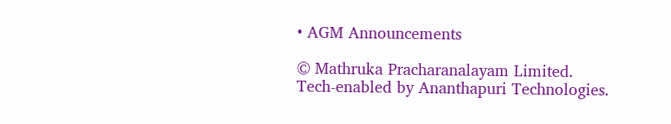• AGM Announcements

© Mathruka Pracharanalayam Limited.
Tech-enabled by Ananthapuri Technologies.